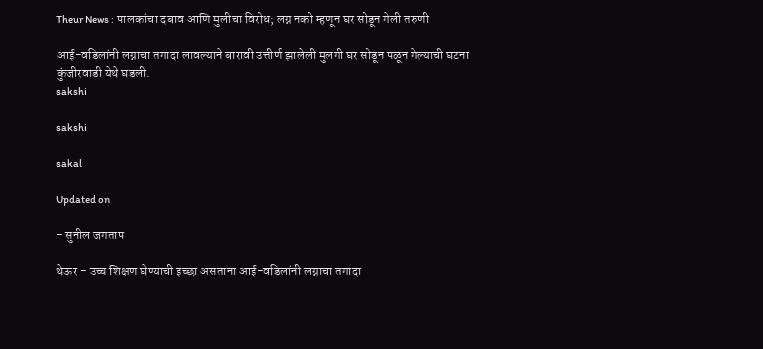Theur News : पालकांचा दबाव आणि मुलीचा विरोध; लग्न नको म्हणून घर सोडून गेली तरुणी

आई-वडिलांनी लग्नाचा तगादा लावल्याने बारावी उत्तीर्ण झालेली मुलगी घर सोडून पळून गेल्याची घटना कुंजीरवाडी येथे घडली.
sakshi

sakshi

sakal

Updated on

- सुनील जगताप

थेऊर - उच्च शिक्षण घेण्याची इच्छा असताना आई-वडिलांनी लग्नाचा तगादा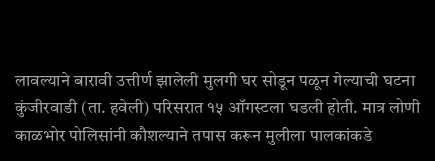लावल्याने बारावी उत्तीर्ण झालेली मुलगी घर सोडून पळून गेल्याची घटना कुंजीरवाडी (ता. हवेली) परिसरात १५ ऑगस्टला घडली होती. मात्र लोणी काळभोर पोलिसांनी कौशल्याने तपास करून मुलीला पालकांकडे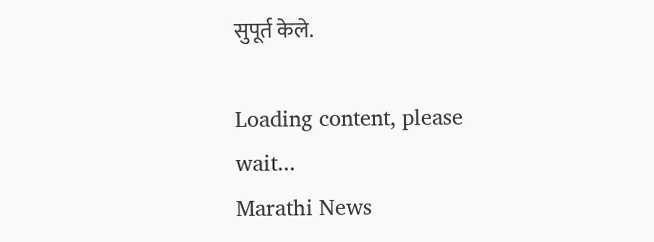सुपूर्त केले.

Loading content, please wait...
Marathi News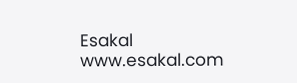Esakal
www.esakal.com